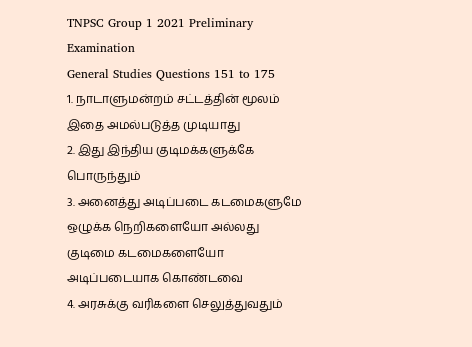TNPSC Group 1 2021 Preliminary Examination
General Studies Questions 151 to 175
1. நாடாளுமன்றம் சட்டத்தின் மூலம் இதை அமல்படுத்த முடியாது
2. இது இந்திய குடிமக்களுக்கே பொருந்தும்
3. அனைத்து அடிப்படை கடமைகளுமே ஒழுக்க நெறிகளையோ அல்லது குடிமை கடமைகளையோ அடிப்படையாக கொண்டவை
4. அரசுக்கு வரிகளை செலுத்துவதும்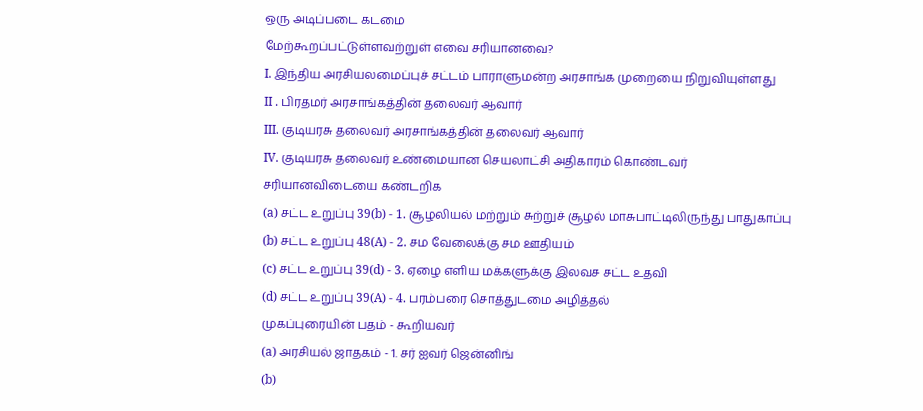ஒரு அடிப்படை கடமை
மேற்கூறப்பட்டுள்ளவற்றுள் எவை சரியானவை?
I. இந்திய அரசியலமைப்புச் சட்டம் பாராளுமன்ற அரசாங்க முறையை நிறுவியுள்ளது
II . பிரதமர் அரசாங்கத்தின் தலைவர் ஆவார்
III. குடியரசு தலைவர் அரசாங்கத்தின் தலைவர் ஆவார்
IV. குடியரசு தலைவர் உண்மையான செயலாட்சி அதிகாரம் கொண்டவர்
சரியானவிடையை கண்டறிக
(a) சட்ட உறுப்பு 39(b) - 1. சூழலியல் மற்றும் சுற்றுச் சூழல் மாசுபாட்டிலிருந்து பாதுகாப்பு
(b) சட்ட உறுப்பு 48(A) - 2. சம வேலைக்கு சம ஊதியம்
(c) சட்ட உறுப்பு 39(d) - 3. ஏழை எளிய மக்களுக்கு இலவச சட்ட உதவி
(d) சட்ட உறுப்பு 39(A) - 4. பரம்பரை சொத்துடமை அழித்தல்
முகப்புரையின் பதம் - கூறியவர்
(a) அரசியல் ஜாதகம் - 1. சர் ஐவர் ஜென்னிங்
(b)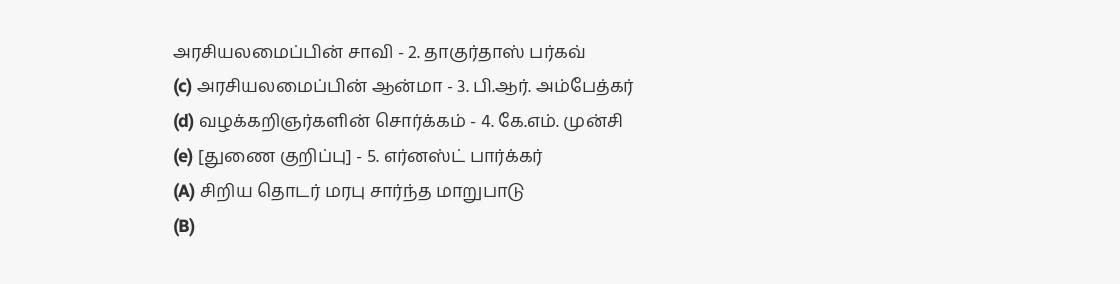அரசியலமைப்பின் சாவி - 2. தாகுர்தாஸ் பர்கவ்
(c) அரசியலமைப்பின் ஆன்மா - 3. பி.ஆர். அம்பேத்கர்
(d) வழக்கறிஞர்களின் சொர்க்கம் - 4. கே.எம். முன்சி
(e) [துணை குறிப்பு] - 5. எர்னஸ்ட் பார்க்கர்
(A) சிறிய தொடர் மரபு சார்ந்த மாறுபாடு
(B)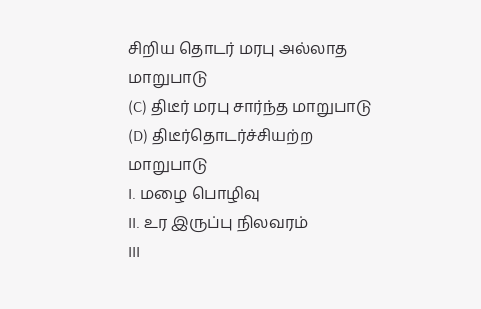சிறிய தொடர் மரபு அல்லாத மாறுபாடு
(C) திடீர் மரபு சார்ந்த மாறுபாடு
(D) திடீர்தொடர்ச்சியற்ற மாறுபாடு
I. மழை பொழிவு
II. உர இருப்பு நிலவரம்
III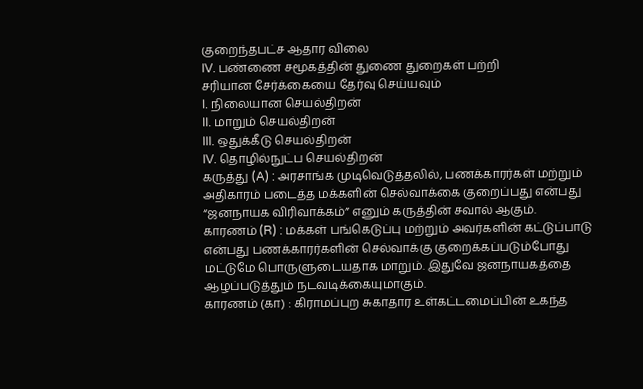குறைந்தபட்ச ஆதார விலை
IV. பண்ணை சமூகத்தின் துணை துறைகள் பற்றி
சரியான சேர்க்கையை தேர்வு செய்யவும்
I. நிலையான செயல்திறன்
II. மாறும் செயல்திறன்
III. ஒதுக்கீடு செயல்திறன்
IV. தொழில்நுட்ப செயல்திறன்
கருத்து (A) : அரசாங்க முடிவெடுத்தலில், பணக்காரர்கள் மற்றும் அதிகாரம் படைத்த மக்களின் செல்வாக்கை குறைப்பது என்பது “ஜனநாயக விரிவாக்கம்” எனும் கருத்தின் சவால் ஆகும்.
காரணம் (R) : மக்கள் பங்கெடுப்பு மற்றும் அவர்களின் கட்டுப்பாடு என்பது பணக்காரர்களின் செல்வாக்கு குறைக்கப்படும்போது மட்டுமே பொருளுடையதாக மாறும். இதுவே ஜனநாயகத்தை ஆழப்படுத்தும் நடவடிக்கையுமாகும்.
காரணம் (கா) : கிராமப்புற சுகாதார உள்கட்டமைப்பின் உகந்த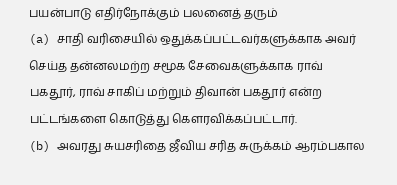பயன்பாடு எதிர்நோக்கும் பலனைத் தரும்
(a) சாதி வரிசையில் ஒதுக்கப்பட்டவர்களுக்காக அவர் செய்த தன்னலமற்ற சமூக சேவைகளுக்காக ராவ் பகதூர், ராவ் சாகிப் மற்றும் திவான் பகதூர் என்ற பட்டங்களை கொடுத்து கௌரவிக்கப்பட்டார்.
(b) அவரது சுயசரிதை ஜீவிய சரித சுருக்கம் ஆரம்பகால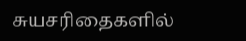சுயசரிதைகளில்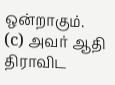ஒன்றாகும்.
(c) அவர் ஆதி திராவிட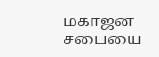மகாஜன சபையை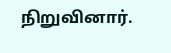நிறுவினார்.